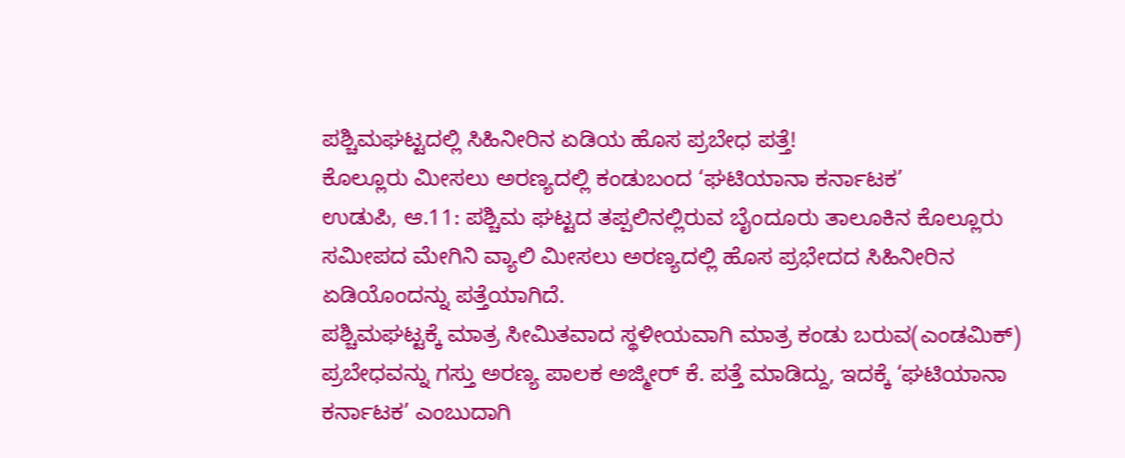ಪಶ್ಚಿಮಘಟ್ಟದಲ್ಲಿ ಸಿಹಿನೀರಿನ ಏಡಿಯ ಹೊಸ ಪ್ರಬೇಧ ಪತ್ತೆ!
ಕೊಲ್ಲೂರು ಮೀಸಲು ಅರಣ್ಯದಲ್ಲಿ ಕಂಡುಬಂದ ‘ಘಟಿಯಾನಾ ಕರ್ನಾಟಕ’
ಉಡುಪಿ, ಆ.11: ಪಶ್ಚಿಮ ಘಟ್ಟದ ತಪ್ಪಲಿನಲ್ಲಿರುವ ಬೈಂದೂರು ತಾಲೂಕಿನ ಕೊಲ್ಲೂರು ಸಮೀಪದ ಮೇಗಿನಿ ವ್ಯಾಲಿ ಮೀಸಲು ಅರಣ್ಯದಲ್ಲಿ ಹೊಸ ಪ್ರಭೇದದ ಸಿಹಿನೀರಿನ ಏಡಿಯೊಂದನ್ನು ಪತ್ತೆಯಾಗಿದೆ.
ಪಶ್ಚಿಮಘಟ್ಟಕ್ಕೆ ಮಾತ್ರ ಸೀಮಿತವಾದ ಸ್ಥಳೀಯವಾಗಿ ಮಾತ್ರ ಕಂಡು ಬರುವ(ಎಂಡಮಿಕ್) ಪ್ರಬೇಧವನ್ನು ಗಸ್ತು ಅರಣ್ಯ ಪಾಲಕ ಅಜ್ಮೀರ್ ಕೆ. ಪತ್ತೆ ಮಾಡಿದ್ದು, ಇದಕ್ಕೆ ‘ಘಟಿಯಾನಾ ಕರ್ನಾಟಕ’ ಎಂಬುದಾಗಿ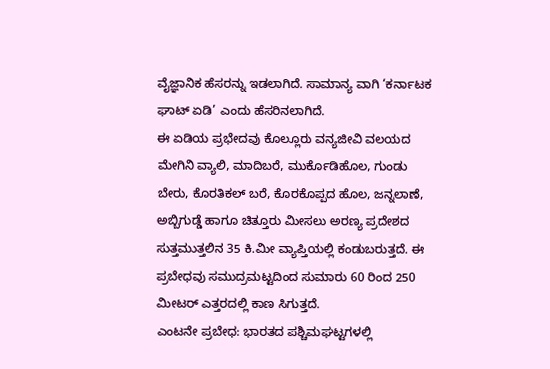ವೈಜ್ಞಾನಿಕ ಹೆಸರನ್ನು ಇಡಲಾಗಿದೆ. ಸಾಮಾನ್ಯ ವಾಗಿ ‘ಕರ್ನಾಟಕ ಘಾಟ್ ಏಡಿ’ ಎಂದು ಹೆಸರಿನಲಾಗಿದೆ.
ಈ ಏಡಿಯ ಪ್ರಭೇದವು ಕೊಲ್ಲೂರು ವನ್ಯಜೀವಿ ವಲಯದ ಮೇಗಿನಿ ವ್ಯಾಲಿ, ಮಾದಿಬರೆ, ಮುರ್ಕೊಡಿಹೊಲ, ಗುಂಡು ಬೇರು, ಕೊರತಿಕಲ್ ಬರೆ, ಕೊರಕೊಪ್ಪದ ಹೊಲ, ಜನ್ನಲಾಣೆ, ಅಬ್ಬಿಗುಡ್ಡೆ ಹಾಗೂ ಚಿತ್ತೂರು ಮೀಸಲು ಅರಣ್ಯ ಪ್ರದೇಶದ ಸುತ್ತಮುತ್ತಲಿನ 35 ಕಿ.ಮೀ ವ್ಯಾಪ್ತಿಯಲ್ಲಿ ಕಂಡುಬರುತ್ತದೆ. ಈ ಪ್ರಬೇಧವು ಸಮುದ್ರಮಟ್ಟದಿಂದ ಸುಮಾರು 60 ರಿಂದ 250 ಮೀಟರ್ ಎತ್ತರದಲ್ಲಿ ಕಾಣ ಸಿಗುತ್ತದೆ.
ಎಂಟನೇ ಪ್ರಬೇಧ: ಭಾರತದ ಪಶ್ಚಿಮಘಟ್ಟಗಳಲ್ಲಿ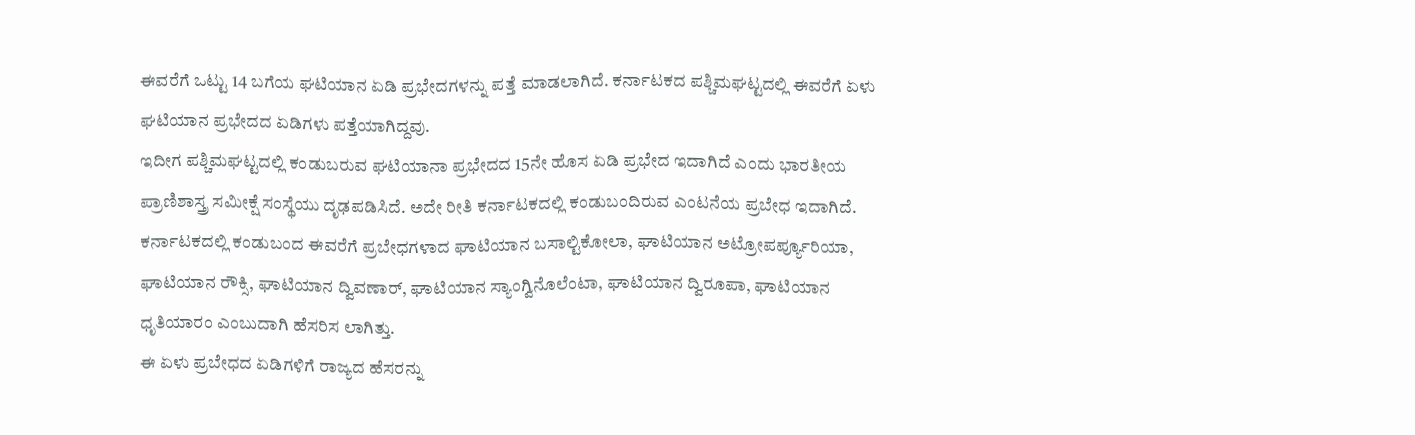ಈವರೆಗೆ ಒಟ್ಟು 14 ಬಗೆಯ ಘಟಿಯಾನ ಏಡಿ ಪ್ರಭೇದಗಳನ್ನು ಪತ್ತೆ ಮಾಡಲಾಗಿದೆ. ಕರ್ನಾಟಕದ ಪಶ್ಚಿಮಘಟ್ಟದಲ್ಲಿ ಈವರೆಗೆ ಏಳು ಘಟಿಯಾನ ಪ್ರಭೇದದ ಏಡಿಗಳು ಪತ್ತೆಯಾಗಿದ್ದವು.
ಇದೀಗ ಪಶ್ಚಿಮಘಟ್ಟದಲ್ಲಿ ಕಂಡುಬರುವ ಘಟಿಯಾನಾ ಪ್ರಭೇದದ 15ನೇ ಹೊಸ ಏಡಿ ಪ್ರಭೇದ ಇದಾಗಿದೆ ಎಂದು ಭಾರತೀಯ ಪ್ರಾಣಿಶಾಸ್ತ್ರ ಸಮೀಕ್ಷೆ ಸಂಸ್ಥೆಯು ದೃಢಪಡಿಸಿದೆ. ಅದೇ ರೀತಿ ಕರ್ನಾಟಕದಲ್ಲಿ ಕಂಡುಬಂದಿರುವ ಎಂಟನೆಯ ಪ್ರಬೇಧ ಇದಾಗಿದೆ.
ಕರ್ನಾಟಕದಲ್ಲಿ ಕಂಡುಬಂದ ಈವರೆಗೆ ಪ್ರಬೇಧಗಳಾದ ಘಾಟಿಯಾನ ಬಸಾಲ್ಟಿಕೋಲಾ, ಘಾಟಿಯಾನ ಅಟ್ರೋಪರ್ಪ್ಯೂರಿಯಾ, ಘಾಟಿಯಾನ ರೌಕ್ಸಿ, ಘಾಟಿಯಾನ ದ್ವಿವಣಾರ್, ಘಾಟಿಯಾನ ಸ್ಯಾಂಗ್ವಿನೊಲೆಂಟಾ, ಘಾಟಿಯಾನ ದ್ವಿರೂಪಾ, ಘಾಟಿಯಾನ ಧೃತಿಯಾರಂ ಎಂಬುದಾಗಿ ಹೆಸರಿಸ ಲಾಗಿತ್ತು.
ಈ ಏಳು ಪ್ರಬೇಧದ ಏಡಿಗಳಿಗೆ ರಾಜ್ಯದ ಹೆಸರನ್ನು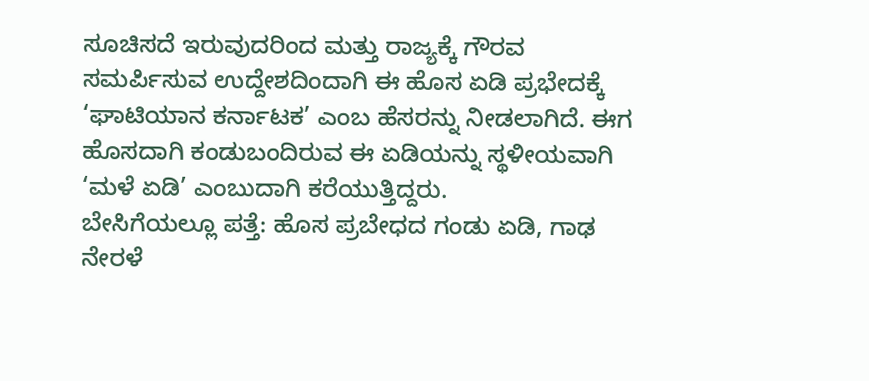ಸೂಚಿಸದೆ ಇರುವುದರಿಂದ ಮತ್ತು ರಾಜ್ಯಕ್ಕೆ ಗೌರವ ಸಮರ್ಪಿಸುವ ಉದ್ದೇಶದಿಂದಾಗಿ ಈ ಹೊಸ ಏಡಿ ಪ್ರಭೇದಕ್ಕೆ ‘ಘಾಟಿಯಾನ ಕರ್ನಾಟಕ’ ಎಂಬ ಹೆಸರನ್ನು ನೀಡಲಾಗಿದೆ. ಈಗ ಹೊಸದಾಗಿ ಕಂಡುಬಂದಿರುವ ಈ ಏಡಿಯನ್ನು ಸ್ಥಳೀಯವಾಗಿ ‘ಮಳೆ ಏಡಿ’ ಎಂಬುದಾಗಿ ಕರೆಯುತ್ತಿದ್ದರು.
ಬೇಸಿಗೆಯಲ್ಲೂ ಪತ್ತೆ: ಹೊಸ ಪ್ರಬೇಧದ ಗಂಡು ಏಡಿ, ಗಾಢ ನೇರಳೆ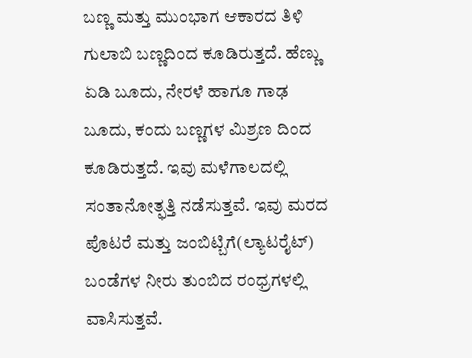ಬಣ್ಣ ಮತ್ತು ಮುಂಭಾಗ ಆಕಾರದ ತಿಳಿ ಗುಲಾಬಿ ಬಣ್ಣದಿಂದ ಕೂಡಿರುತ್ತದೆ. ಹೆಣ್ಣು ಏಡಿ ಬೂದು, ನೇರಳೆ ಹಾಗೂ ಗಾಢ ಬೂದು, ಕಂದು ಬಣ್ಣಗಳ ಮಿಶ್ರಣ ದಿಂದ ಕೂಡಿರುತ್ತದೆ. ಇವು ಮಳೆಗಾಲದಲ್ಲಿ ಸಂತಾನೋತ್ಫತ್ತಿ ನಡೆಸುತ್ತವೆ. ಇವು ಮರದ ಪೊಟರೆ ಮತ್ತು ಜಂಬಿಟ್ಬಿಗೆ(ಲ್ಯಾಟರೈಟ್) ಬಂಡೆಗಳ ನೀರು ತುಂಬಿದ ರಂಧ್ರಗಳಲ್ಲಿ ವಾಸಿಸುತ್ತವೆ.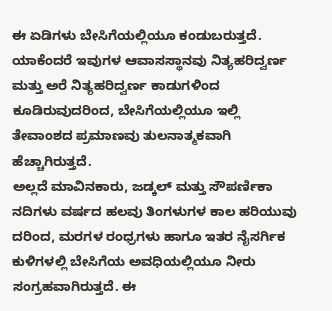ಈ ಏಡಿಗಳು ಬೇಸಿಗೆಯಲ್ಲಿಯೂ ಕಂಡುಬರುತ್ತದೆ. ಯಾಕೆಂದರೆ ಇವುಗಳ ಆವಾಸಸ್ಥಾನವು ನಿತ್ಯಹರಿದ್ವರ್ಣ ಮತ್ತು ಅರೆ ನಿತ್ಯಹರಿದ್ವರ್ಣ ಕಾಡುಗಳಿಂದ ಕೂಡಿರುವುದರಿಂದ, ಬೇಸಿಗೆಯಲ್ಲಿಯೂ ಇಲ್ಲಿ ತೇವಾಂಶದ ಪ್ರಮಾಣವು ತುಲನಾತ್ಮಕವಾಗಿ ಹೆಚ್ಚಾಗಿರುತ್ತದೆ.
ಅಲ್ಲದೆ ಮಾವಿನಕಾರು, ಜಡ್ಕಲ್ ಮತ್ತು ಸೌಪರ್ಣಿಕಾ ನದಿಗಳು ವರ್ಷದ ಹಲವು ತಿಂಗಳುಗಳ ಕಾಲ ಹರಿಯುವು ದರಿಂದ, ಮರಗಳ ರಂಧ್ರಗಳು ಹಾಗೂ ಇತರ ನೈಸರ್ಗಿಕ ಕುಳಿಗಳಲ್ಲಿ ಬೇಸಿಗೆಯ ಅವಧಿಯಲ್ಲಿಯೂ ನೀರು ಸಂಗ್ರಹವಾಗಿರುತ್ತದೆ. ಈ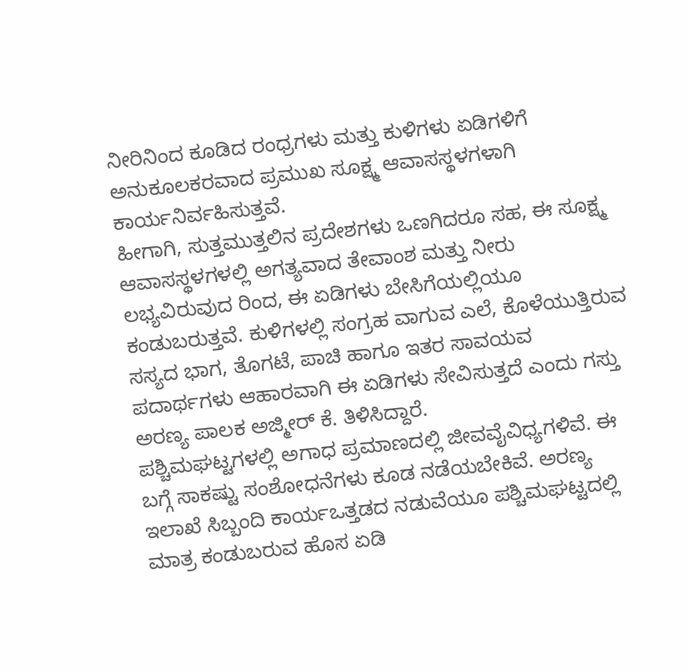ನೀರಿನಿಂದ ಕೂಡಿದ ರಂಧ್ರಗಳು ಮತ್ತು ಕುಳಿಗಳು ಏಡಿಗಳಿಗೆ ಅನುಕೂಲಕರವಾದ ಪ್ರಮುಖ ಸೂಕ್ಷ್ಮ ಆವಾಸಸ್ಥಳಗಳಾಗಿ ಕಾರ್ಯನಿರ್ವಹಿಸುತ್ತವೆ.
ಹೀಗಾಗಿ, ಸುತ್ತಮುತ್ತಲಿನ ಪ್ರದೇಶಗಳು ಒಣಗಿದರೂ ಸಹ, ಈ ಸೂಕ್ಷ್ಮ ಆವಾಸಸ್ಥಳಗಳಲ್ಲಿ ಅಗತ್ಯವಾದ ತೇವಾಂಶ ಮತ್ತು ನೀರು ಲಭ್ಯವಿರುವುದ ರಿಂದ, ಈ ಏಡಿಗಳು ಬೇಸಿಗೆಯಲ್ಲಿಯೂ ಕಂಡುಬರುತ್ತವೆ. ಕುಳಿಗಳಲ್ಲಿ ಸಂಗ್ರಹ ವಾಗುವ ಎಲೆ, ಕೊಳೆಯುತ್ತಿರುವ ಸಸ್ಯದ ಭಾಗ, ತೊಗಟೆ, ಪಾಚಿ ಹಾಗೂ ಇತರ ಸಾವಯವ ಪದಾರ್ಥಗಳು ಆಹಾರವಾಗಿ ಈ ಏಡಿಗಳು ಸೇವಿಸುತ್ತದೆ ಎಂದು ಗಸ್ತು ಅರಣ್ಯ ಪಾಲಕ ಅಜ್ಮೀರ್ ಕೆ. ತಿಳಿಸಿದ್ದಾರೆ.
ಪಶ್ಚಿಮಘಟ್ಟಗಳಲ್ಲಿ ಅಗಾಧ ಪ್ರಮಾಣದಲ್ಲಿ ಜೀವವೈವಿಧ್ಯಗಳಿವೆ. ಈ ಬಗ್ಗೆ ಸಾಕಷ್ಟು ಸಂಶೋಧನೆಗಳು ಕೂಡ ನಡೆಯಬೇಕಿವೆ. ಅರಣ್ಯ ಇಲಾಖೆ ಸಿಬ್ಬಂದಿ ಕಾರ್ಯಒತ್ತಡದ ನಡುವೆಯೂ ಪಶ್ಚಿಮಘಟ್ಟದಲ್ಲಿ ಮಾತ್ರ ಕಂಡುಬರುವ ಹೊಸ ಏಡಿ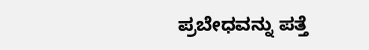ಪ್ರಬೇಧವನ್ನು ಪತ್ತೆ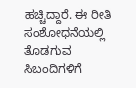ಹಚ್ಚಿದ್ದಾರೆ. ಈ ರೀತಿ ಸಂಶೋಧನೆಯಲ್ಲಿ ತೊಡಗುವ ಸಿಬಂದಿಗಳಿಗೆ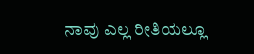ನಾವು ಎಲ್ಲ ರೀತಿಯಲ್ಲೂ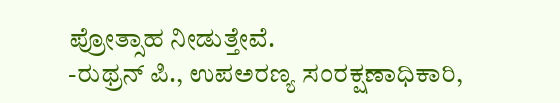ಪ್ರೋತ್ಸಾಹ ನೀಡುತ್ತೇವೆ.
-ರುಥ್ರನ್ ಪಿ., ಉಪಅರಣ್ಯ ಸಂರಕ್ಷಣಾಧಿಕಾರಿ,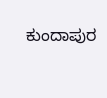ಕುಂದಾಪುರ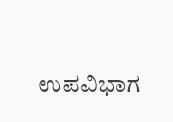ಉಪವಿಭಾಗ